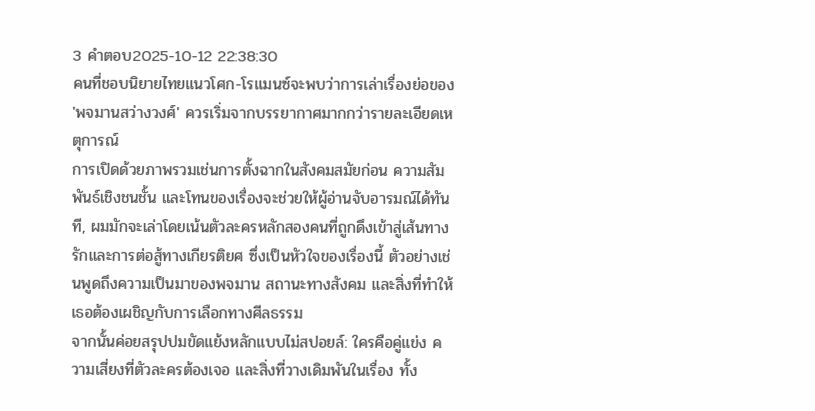3 คำตอบ2025-10-12 22:38:30
คนที่ชอบนิยายไทยแนวโศก-โรแมนซ์จะพบว่าการเล่าเรื่องย่อของ 'พจมานสว่างวงศ์' ควรเริ่มจากบรรยากาศมากกว่ารายละเอียดเหตุการณ์
การเปิดด้วยภาพรวมเช่นการตั้งฉากในสังคมสมัยก่อน ความสัมพันธ์เชิงชนชั้น และโทนของเรื่องจะช่วยให้ผู้อ่านจับอารมณ์ได้ทันที, ผมมักจะเล่าโดยเน้นตัวละครหลักสองคนที่ถูกดึงเข้าสู่เส้นทางรักและการต่อสู้ทางเกียรติยศ ซึ่งเป็นหัวใจของเรื่องนี้ ตัวอย่างเช่นพูดถึงความเป็นมาของพจมาน สถานะทางสังคม และสิ่งที่ทำให้เธอต้องเผชิญกับการเลือกทางศีลธรรม
จากนั้นค่อยสรุปปมขัดแย้งหลักแบบไม่สปอยล์: ใครคือคู่แข่ง ความเสี่ยงที่ตัวละครต้องเจอ และสิ่งที่วางเดิมพันในเรื่อง ทั้ง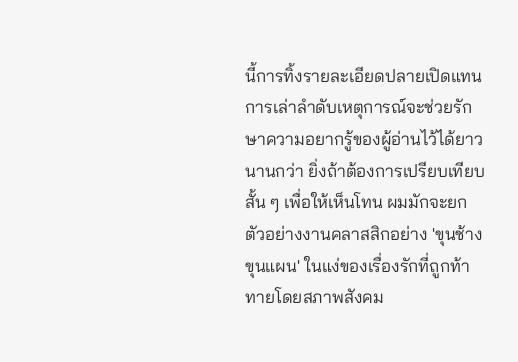นี้การทิ้งรายละเอียดปลายเปิดแทนการเล่าลำดับเหตุการณ์จะช่วยรักษาความอยากรู้ของผู้อ่านไว้ได้ยาวนานกว่า ยิ่งถ้าต้องการเปรียบเทียบสั้น ๆ เพื่อให้เห็นโทน ผมมักจะยกตัวอย่างงานคลาสสิกอย่าง 'ขุนช้างขุนแผน' ในแง่ของเรื่องรักที่ถูกท้าทายโดยสภาพสังคม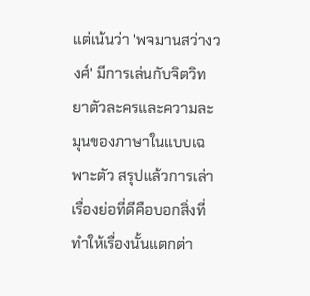แต่เน้นว่า 'พจมานสว่างวงศ์' มีการเล่นกับจิตวิทยาตัวละครและความละมุนของภาษาในแบบเฉพาะตัว สรุปแล้วการเล่าเรื่องย่อที่ดีคือบอกสิ่งที่ทำให้เรื่องนั้นแตกต่า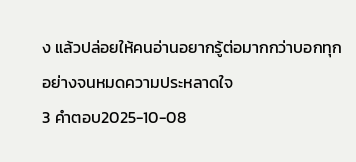ง แล้วปล่อยให้คนอ่านอยากรู้ต่อมากกว่าบอกทุกอย่างจนหมดความประหลาดใจ
3 คำตอบ2025-10-08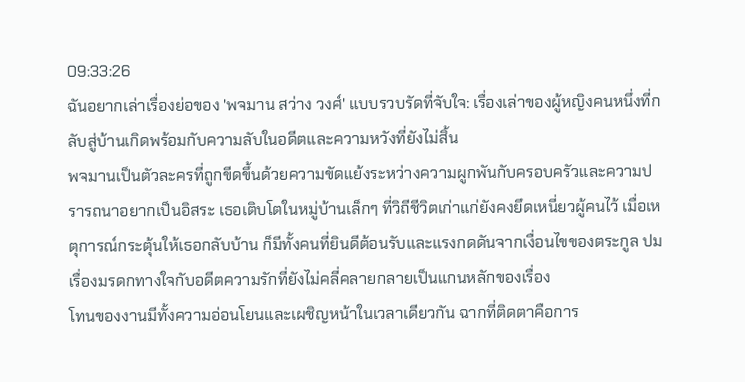09:33:26
ฉันอยากเล่าเรื่องย่อของ 'พจมาน สว่าง วงศ์' แบบรวบรัดที่จับใจ: เรื่องเล่าของผู้หญิงคนหนึ่งที่กลับสู่บ้านเกิดพร้อมกับความลับในอดีตและความหวังที่ยังไม่สิ้น
พจมานเป็นตัวละครที่ถูกขีดขึ้นด้วยความขัดแย้งระหว่างความผูกพันกับครอบครัวและความปรารถนาอยากเป็นอิสระ เธอเติบโตในหมู่บ้านเล็กๆ ที่วิถีชีวิตเก่าแก่ยังคงยึดเหนี่ยวผู้คนไว้ เมื่อเหตุการณ์กระตุ้นให้เธอกลับบ้าน ก็มีทั้งคนที่ยินดีต้อนรับและแรงกดดันจากเงื่อนไขของตระกูล ปมเรื่องมรดกทางใจกับอดีตความรักที่ยังไม่คลี่คลายกลายเป็นแกนหลักของเรื่อง
โทนของงานมีทั้งความอ่อนโยนและเผชิญหน้าในเวลาเดียวกัน ฉากที่ติดตาคือการ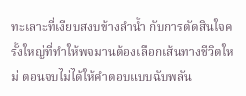ทะเลาะที่เงียบสงบข้างลำน้ำ กับการตัดสินใจครั้งใหญ่ที่ทำให้พจมานต้องเลือกเส้นทางชีวิตใหม่ ตอนจบไม่ได้ให้คำตอบแบบฉับพลัน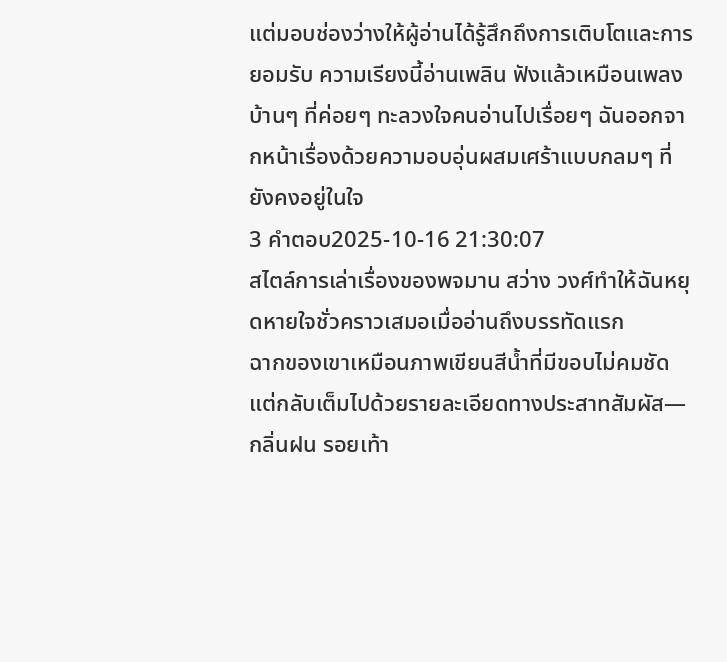แต่มอบช่องว่างให้ผู้อ่านได้รู้สึกถึงการเติบโตและการยอมรับ ความเรียงนี้อ่านเพลิน ฟังแล้วเหมือนเพลงบ้านๆ ที่ค่อยๆ ทะลวงใจคนอ่านไปเรื่อยๆ ฉันออกจากหน้าเรื่องด้วยความอบอุ่นผสมเศร้าแบบกลมๆ ที่ยังคงอยู่ในใจ
3 คำตอบ2025-10-16 21:30:07
สไตล์การเล่าเรื่องของพจมาน สว่าง วงศ์ทำให้ฉันหยุดหายใจชั่วคราวเสมอเมื่ออ่านถึงบรรทัดแรก
ฉากของเขาเหมือนภาพเขียนสีน้ำที่มีขอบไม่คมชัด แต่กลับเต็มไปด้วยรายละเอียดทางประสาทสัมผัส—กลิ่นฝน รอยเท้า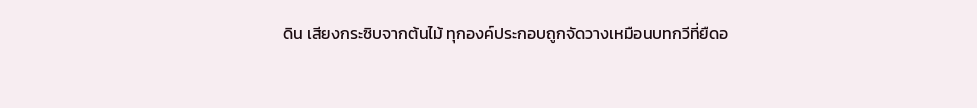ดิน เสียงกระซิบจากต้นไม้ ทุกองค์ประกอบถูกจัดวางเหมือนบทกวีที่ยืดอ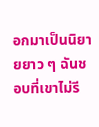อกมาเป็นนิยายยาว ๆ ฉันชอบที่เขาไม่รี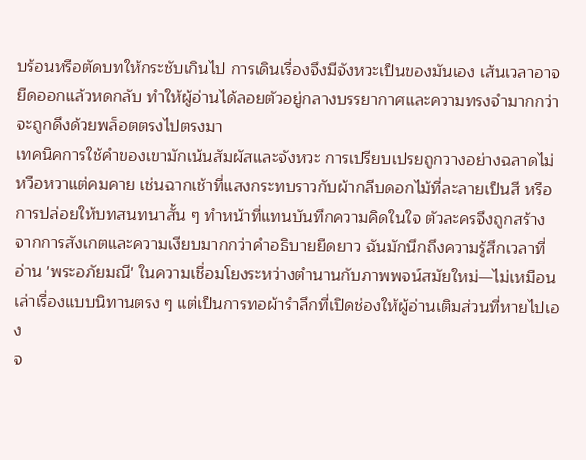บร้อนหรือตัดบทให้กระชับเกินไป การเดินเรื่องจึงมีจังหวะเป็นของมันเอง เส้นเวลาอาจยืดออกแล้วหดกลับ ทำให้ผู้อ่านได้ลอยตัวอยู่กลางบรรยากาศและความทรงจำมากกว่าจะถูกดึงด้วยพล็อตตรงไปตรงมา
เทคนิคการใช้คำของเขามักเน้นสัมผัสและจังหวะ การเปรียบเปรยถูกวางอย่างฉลาดไม่หวือหวาแต่คมคาย เช่นฉากเช้าที่แสงกระทบราวกับผ้ากลีบดอกไม้ที่ละลายเป็นสี หรือการปล่อยให้บทสนทนาสั้น ๆ ทำหน้าที่แทนบันทึกความคิดในใจ ตัวละครจึงถูกสร้างจากการสังเกตและความเงียบมากกว่าคำอธิบายยืดยาว ฉันมักนึกถึงความรู้สึกเวลาที่อ่าน 'พระอภัยมณี' ในความเชื่อมโยงระหว่างตำนานกับภาพพจน์สมัยใหม่—ไม่เหมือนเล่าเรื่องแบบนิทานตรง ๆ แต่เป็นการทอผ้ารำลึกที่เปิดช่องให้ผู้อ่านเติมส่วนที่หายไปเอง
จ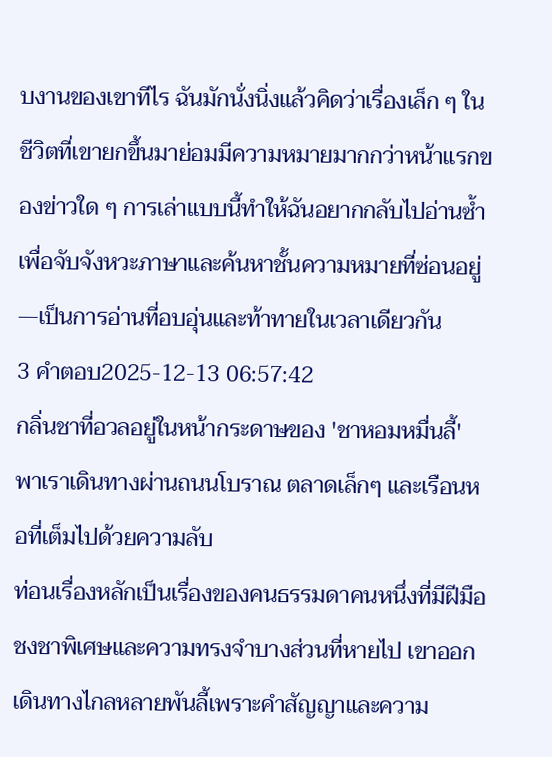บงานของเขาทีไร ฉันมักนั่งนิ่งแล้วคิดว่าเรื่องเล็ก ๆ ในชีวิตที่เขายกขึ้นมาย่อมมีความหมายมากกว่าหน้าแรกของข่าวใด ๆ การเล่าแบบนี้ทำให้ฉันอยากกลับไปอ่านซ้ำ เพื่อจับจังหวะภาษาและค้นหาชั้นความหมายที่ซ่อนอยู่—เป็นการอ่านที่อบอุ่นและท้าทายในเวลาเดียวกัน
3 คำตอบ2025-12-13 06:57:42
กลิ่นชาที่อวลอยู่ในหน้ากระดาษของ 'ชาหอมหมื่นลี้' พาเราเดินทางผ่านถนนโบราณ ตลาดเล็กๆ และเรือนหอที่เต็มไปด้วยความลับ
ท่อนเรื่องหลักเป็นเรื่องของคนธรรมดาคนหนึ่งที่มีฝีมือชงชาพิเศษและความทรงจำบางส่วนที่หายไป เขาออกเดินทางไกลหลายพันลี้เพราะคำสัญญาและความ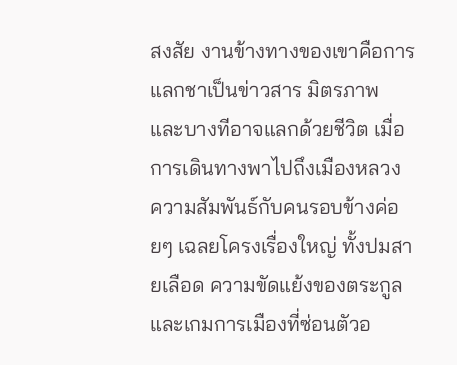สงสัย งานข้างทางของเขาคือการแลกชาเป็นข่าวสาร มิตรภาพ และบางทีอาจแลกด้วยชีวิต เมื่อการเดินทางพาไปถึงเมืองหลวง ความสัมพันธ์กับคนรอบข้างค่อยๆ เฉลยโครงเรื่องใหญ่ ทั้งปมสายเลือด ความขัดแย้งของตระกูล และเกมการเมืองที่ซ่อนตัวอ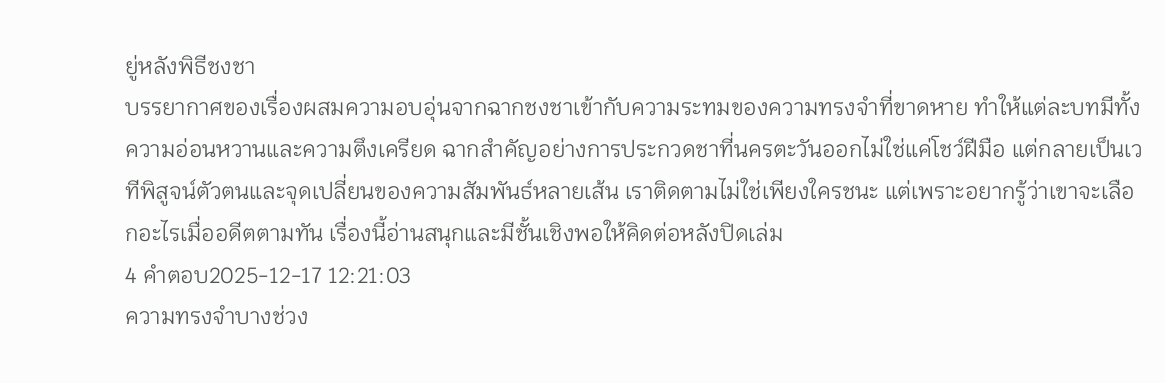ยู่หลังพิธีชงชา
บรรยากาศของเรื่องผสมความอบอุ่นจากฉากชงชาเข้ากับความระทมของความทรงจำที่ขาดหาย ทำให้แต่ละบทมีทั้งความอ่อนหวานและความตึงเครียด ฉากสำคัญอย่างการประกวดชาที่นครตะวันออกไม่ใช่แค่โชว์ฝีมือ แต่กลายเป็นเวทีพิสูจน์ตัวตนและจุดเปลี่ยนของความสัมพันธ์หลายเส้น เราติดตามไม่ใช่เพียงใครชนะ แต่เพราะอยากรู้ว่าเขาจะเลือกอะไรเมื่ออดีตตามทัน เรื่องนี้อ่านสนุกและมีชั้นเชิงพอให้คิดต่อหลังปิดเล่ม
4 คำตอบ2025-12-17 12:21:03
ความทรงจำบางช่วง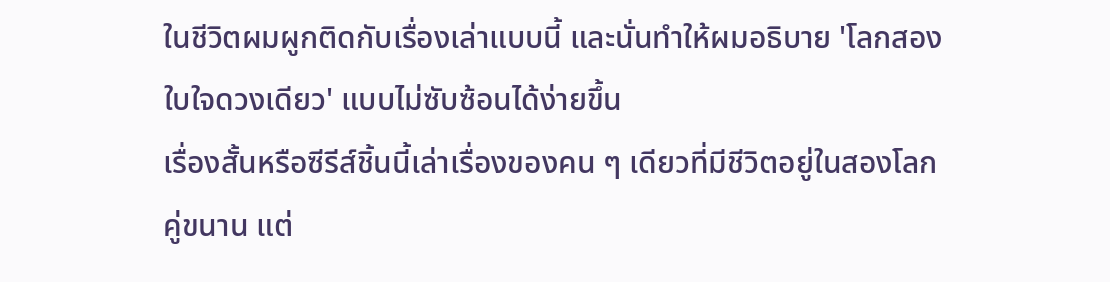ในชีวิตผมผูกติดกับเรื่องเล่าแบบนี้ และนั่นทำให้ผมอธิบาย 'โลกสองใบใจดวงเดียว' แบบไม่ซับซ้อนได้ง่ายขึ้น
เรื่องสั้นหรือซีรีส์ชิ้นนี้เล่าเรื่องของคน ๆ เดียวที่มีชีวิตอยู่ในสองโลกคู่ขนาน แต่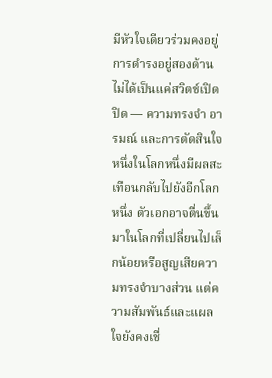มีหัวใจเดียวร่วมคงอยู่ การดำรงอยู่สองด้านไม่ได้เป็นแค่สวิตช์เปิดปิด — ความทรงจำ อารมณ์ และการตัดสินใจหนึ่งในโลกหนึ่งมีผลสะเทือนกลับไปยังอีกโลกหนึ่ง ตัวเอกอาจตื่นขึ้นมาในโลกที่เปลี่ยนไปเล็กน้อยหรือสูญเสียความทรงจำบางส่วน แต่ความสัมพันธ์และแผลใจยังคงเชื่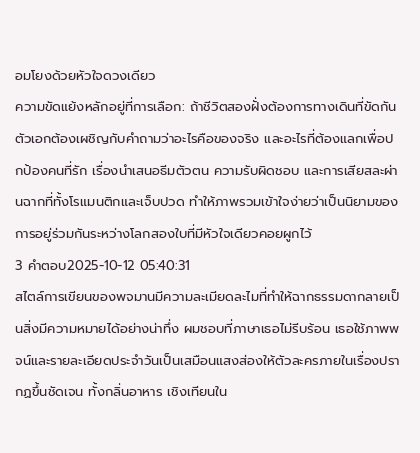อมโยงด้วยหัวใจดวงเดียว
ความขัดแย้งหลักอยู่ที่การเลือก: ถ้าชีวิตสองฝั่งต้องการทางเดินที่ขัดกัน ตัวเอกต้องเผชิญกับคำถามว่าอะไรคือของจริง และอะไรที่ต้องแลกเพื่อปกป้องคนที่รัก เรื่องนำเสนอธีมตัวตน ความรับผิดชอบ และการเสียสละผ่านฉากที่ทั้งโรแมนติกและเจ็บปวด ทำให้ภาพรวมเข้าใจง่ายว่าเป็นนิยามของการอยู่ร่วมกันระหว่างโลกสองใบที่มีหัวใจเดียวคอยผูกไว้
3 คำตอบ2025-10-12 05:40:31
สไตล์การเขียนของพจมานมีความละเมียดละไมที่ทำให้ฉากธรรมดากลายเป็นสิ่งมีความหมายได้อย่างน่าทึ่ง ผมชอบที่ภาษาเธอไม่รีบร้อน เธอใช้ภาพพจน์และรายละเอียดประจำวันเป็นเสมือนแสงส่องให้ตัวละครภายในเรื่องปรากฏขึ้นชัดเจน ทั้งกลิ่นอาหาร เชิงเทียนใน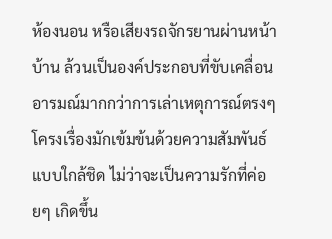ห้องนอน หรือเสียงรถจักรยานผ่านหน้าบ้าน ล้วนเป็นองค์ประกอบที่ขับเคลื่อนอารมณ์มากกว่าการเล่าเหตุการณ์ตรงๆ
โครงเรื่องมักเข้มข้นด้วยความสัมพันธ์แบบใกล้ชิด ไม่ว่าจะเป็นความรักที่ค่อยๆ เกิดขึ้น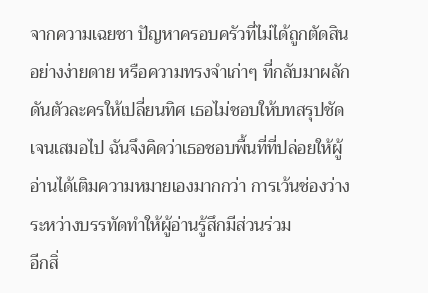จากความเฉยชา ปัญหาครอบครัวที่ไม่ได้ถูกตัดสินอย่างง่ายดาย หรือความทรงจำเก่าๆ ที่กลับมาผลักดันตัวละครให้เปลี่ยนทิศ เธอไม่ชอบให้บทสรุปชัดเจนเสมอไป ฉันจึงคิดว่าเธอชอบพื้นที่ที่ปล่อยให้ผู้อ่านได้เติมความหมายเองมากกว่า การเว้นช่องว่างระหว่างบรรทัดทำให้ผู้อ่านรู้สึกมีส่วนร่วม
อีกสิ่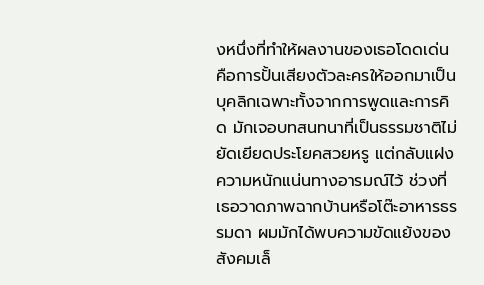งหนึ่งที่ทำให้ผลงานของเธอโดดเด่นคือการปั้นเสียงตัวละครให้ออกมาเป็นบุคลิกเฉพาะทั้งจากการพูดและการคิด มักเจอบทสนทนาที่เป็นธรรมชาติไม่ยัดเยียดประโยคสวยหรู แต่กลับแฝงความหนักแน่นทางอารมณ์ไว้ ช่วงที่เธอวาดภาพฉากบ้านหรือโต๊ะอาหารธรรมดา ผมมักได้พบความขัดแย้งของสังคมเล็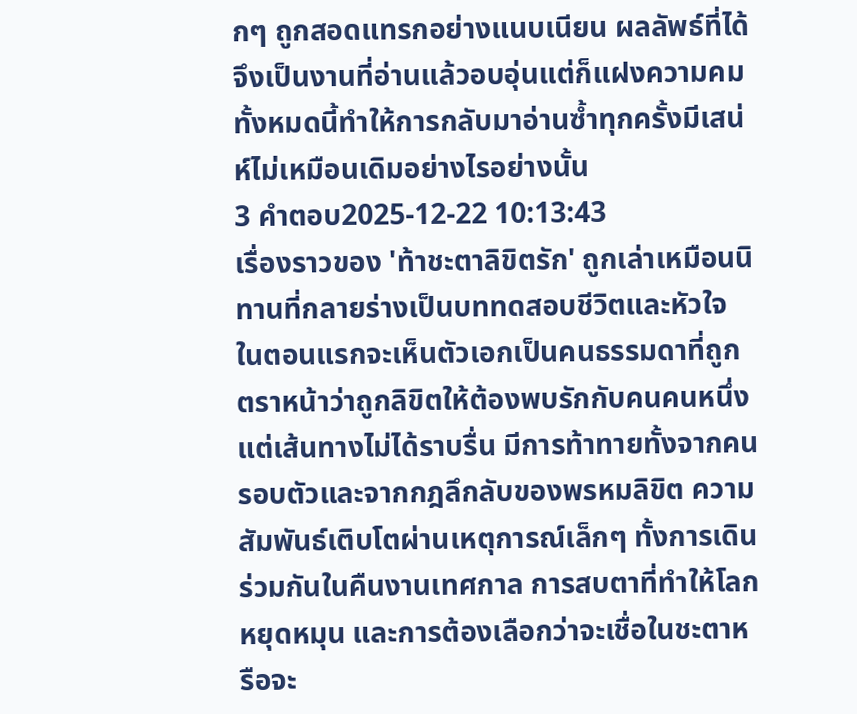กๆ ถูกสอดแทรกอย่างแนบเนียน ผลลัพธ์ที่ได้จึงเป็นงานที่อ่านแล้วอบอุ่นแต่ก็แฝงความคม ทั้งหมดนี้ทำให้การกลับมาอ่านซ้ำทุกครั้งมีเสน่ห์ไม่เหมือนเดิมอย่างไรอย่างนั้น
3 คำตอบ2025-12-22 10:13:43
เรื่องราวของ 'ท้าชะตาลิขิตรัก' ถูกเล่าเหมือนนิทานที่กลายร่างเป็นบททดสอบชีวิตและหัวใจ
ในตอนแรกจะเห็นตัวเอกเป็นคนธรรมดาที่ถูกตราหน้าว่าถูกลิขิตให้ต้องพบรักกับคนคนหนึ่ง แต่เส้นทางไม่ได้ราบรื่น มีการท้าทายทั้งจากคนรอบตัวและจากกฎลึกลับของพรหมลิขิต ความสัมพันธ์เติบโตผ่านเหตุการณ์เล็กๆ ทั้งการเดินร่วมกันในคืนงานเทศกาล การสบตาที่ทำให้โลกหยุดหมุน และการต้องเลือกว่าจะเชื่อในชะตาหรือจะ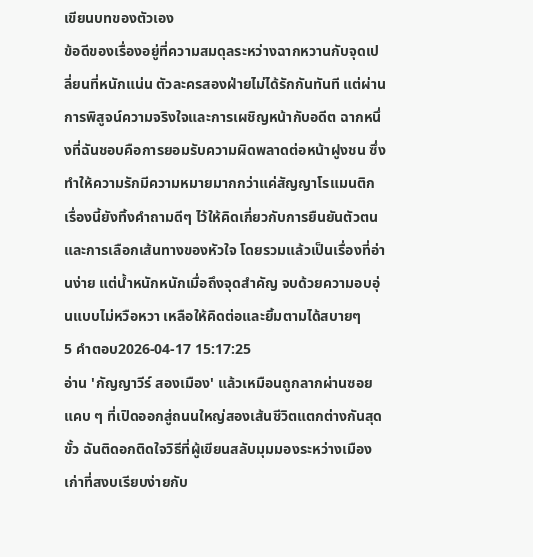เขียนบทของตัวเอง
ข้อดีของเรื่องอยู่ที่ความสมดุลระหว่างฉากหวานกับจุดเปลี่ยนที่หนักแน่น ตัวละครสองฝ่ายไม่ได้รักกันทันที แต่ผ่านการพิสูจน์ความจริงใจและการเผชิญหน้ากับอดีต ฉากหนึ่งที่ฉันชอบคือการยอมรับความผิดพลาดต่อหน้าฝูงชน ซึ่งทำให้ความรักมีความหมายมากกว่าแค่สัญญาโรแมนติก เรื่องนี้ยังทิ้งคำถามดีๆ ไว้ให้คิดเกี่ยวกับการยืนยันตัวตนและการเลือกเส้นทางของหัวใจ โดยรวมแล้วเป็นเรื่องที่อ่านง่าย แต่น้ำหนักหนักเมื่อถึงจุดสำคัญ จบด้วยความอบอุ่นแบบไม่หวือหวา เหลือให้คิดต่อและยิ้มตามได้สบายๆ
5 คำตอบ2026-04-17 15:17:25
อ่าน 'กัญญาวีร์ สองเมือง' แล้วเหมือนถูกลากผ่านซอยแคบ ๆ ที่เปิดออกสู่ถนนใหญ่สองเส้นชีวิตแตกต่างกันสุดขั้ว ฉันติดอกติดใจวิธีที่ผู้เขียนสลับมุมมองระหว่างเมืองเก่าที่สงบเรียบง่ายกับ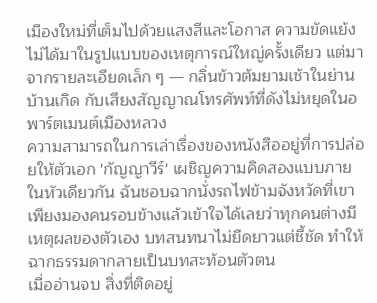เมืองใหม่ที่เต็มไปด้วยแสงสีและโอกาส ความขัดแย้งไม่ได้มาในรูปแบบของเหตุการณ์ใหญ่ครั้งเดียว แต่มาจากรายละเอียดเล็ก ๆ — กลิ่นข้าวต้มยามเช้าในย่านบ้านเกิด กับเสียงสัญญาณโทรศัพท์ที่ดังไม่หยุดในอพาร์ตเมนต์เมืองหลวง
ความสามารถในการเล่าเรื่องของหนังสืออยู่ที่การปล่อยให้ตัวเอก 'กัญญาวีร์' เผชิญความคิดสองแบบภายในหัวเดียวกัน ฉันชอบฉากนั่งรถไฟข้ามจังหวัดที่เขาเพียงมองคนรอบข้างแล้วเข้าใจได้เลยว่าทุกคนต่างมีเหตุผลของตัวเอง บทสนทนาไม่ยืดยาวแต่ชี้ชัด ทำให้ฉากธรรมดากลายเป็นบทสะท้อนตัวตน
เมื่ออ่านจบ สิ่งที่ติดอยู่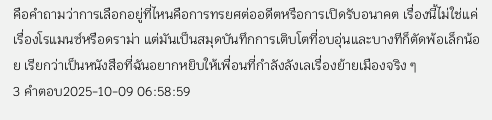คือคำถามว่าการเลือกอยู่ที่ไหนคือการทรยศต่ออดีตหรือการเปิดรับอนาคต เรื่องนี้ไม่ใช่แค่เรื่องโรแมนซ์หรือดราม่า แต่มันเป็นสมุดบันทึกการเติบโตที่อบอุ่นและบางทีก็ตัดพ้อเล็กน้อย เรียกว่าเป็นหนังสือที่ฉันอยากหยิบให้เพื่อนที่กำลังลังเลเรื่องย้ายเมืองจริง ๆ
3 คำตอบ2025-10-09 06:58:59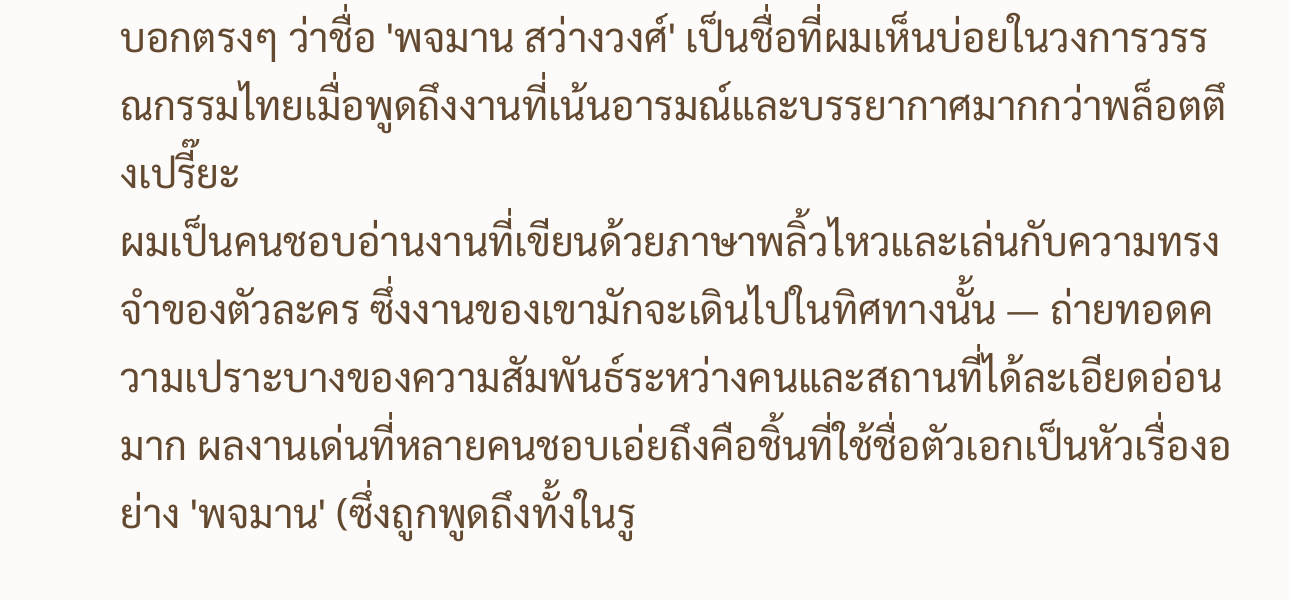บอกตรงๆ ว่าชื่อ 'พจมาน สว่างวงศ์' เป็นชื่อที่ผมเห็นบ่อยในวงการวรรณกรรมไทยเมื่อพูดถึงงานที่เน้นอารมณ์และบรรยากาศมากกว่าพล็อตตึงเปรี๊ยะ
ผมเป็นคนชอบอ่านงานที่เขียนด้วยภาษาพลิ้วไหวและเล่นกับความทรงจำของตัวละคร ซึ่งงานของเขามักจะเดินไปในทิศทางนั้น — ถ่ายทอดความเปราะบางของความสัมพันธ์ระหว่างคนและสถานที่ได้ละเอียดอ่อนมาก ผลงานเด่นที่หลายคนชอบเอ่ยถึงคือชิ้นที่ใช้ชื่อตัวเอกเป็นหัวเรื่องอย่าง 'พจมาน' (ซึ่งถูกพูดถึงทั้งในรู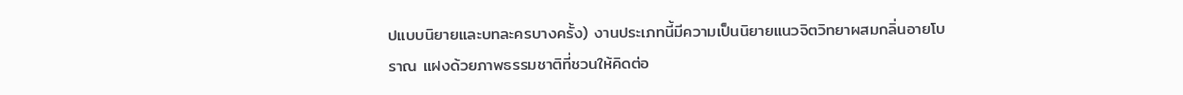ปแบบนิยายและบทละครบางครั้ง) งานประเภทนี้มีความเป็นนิยายแนวจิตวิทยาผสมกลิ่นอายโบราณ แฝงด้วยภาพธรรมชาติที่ชวนให้คิดต่อ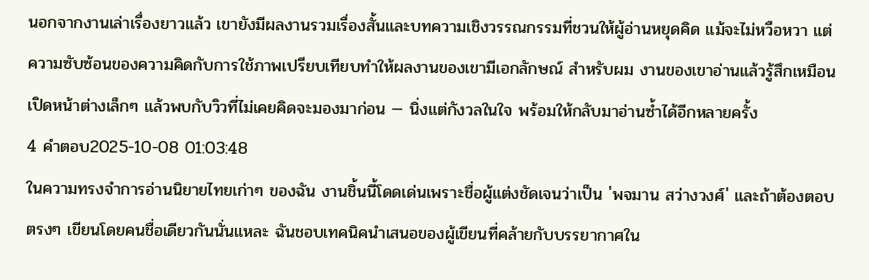นอกจากงานเล่าเรื่องยาวแล้ว เขายังมีผลงานรวมเรื่องสั้นและบทความเชิงวรรณกรรมที่ชวนให้ผู้อ่านหยุดคิด แม้จะไม่หวือหวา แต่ความซับซ้อนของความคิดกับการใช้ภาพเปรียบเทียบทำให้ผลงานของเขามีเอกลักษณ์ สำหรับผม งานของเขาอ่านแล้วรู้สึกเหมือนเปิดหน้าต่างเล็กๆ แล้วพบกับวิวที่ไม่เคยคิดจะมองมาก่อน — นิ่งแต่กังวลในใจ พร้อมให้กลับมาอ่านซ้ำได้อีกหลายครั้ง
4 คำตอบ2025-10-08 01:03:48
ในความทรงจำการอ่านนิยายไทยเก่าๆ ของฉัน งานชิ้นนี้โดดเด่นเพราะชื่อผู้แต่งชัดเจนว่าเป็น 'พจมาน สว่างวงศ์' และถ้าต้องตอบตรงๆ เขียนโดยคนชื่อเดียวกันนั่นแหละ ฉันชอบเทคนิคนำเสนอของผู้เขียนที่คล้ายกับบรรยากาศใน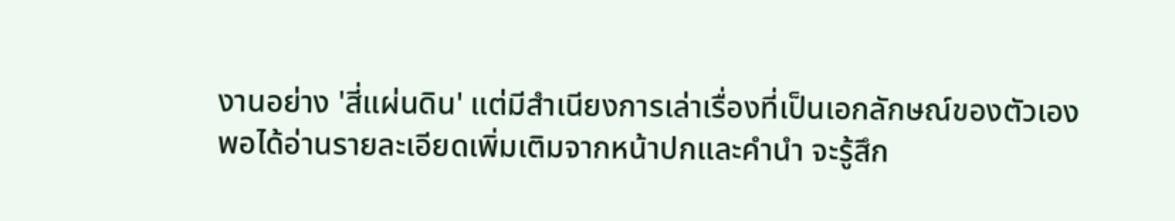งานอย่าง 'สี่แผ่นดิน' แต่มีสำเนียงการเล่าเรื่องที่เป็นเอกลักษณ์ของตัวเอง
พอได้อ่านรายละเอียดเพิ่มเติมจากหน้าปกและคำนำ จะรู้สึก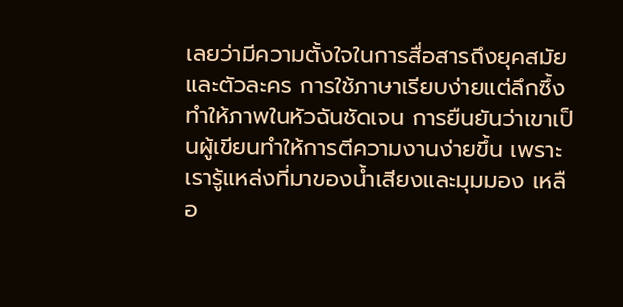เลยว่ามีความตั้งใจในการสื่อสารถึงยุคสมัยและตัวละคร การใช้ภาษาเรียบง่ายแต่ลึกซึ้งทำให้ภาพในหัวฉันชัดเจน การยืนยันว่าเขาเป็นผู้เขียนทำให้การตีความงานง่ายขึ้น เพราะเรารู้แหล่งที่มาของน้ำเสียงและมุมมอง เหลือ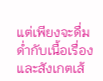แต่เพียงจะดื่มด่ำกับเนื้อเรื่องและสังเกตเส้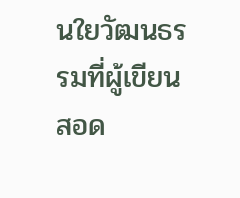นใยวัฒนธรรมที่ผู้เขียนสอด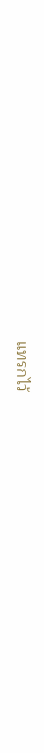แทรกไว้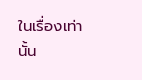ในเรื่องเท่านั้น